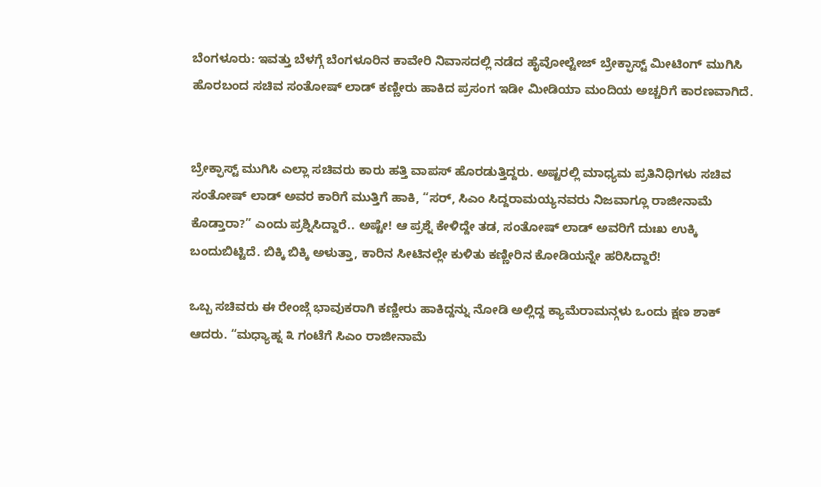ಬೆಂಗಳೂರು: ಇವತ್ತು ಬೆಳಗ್ಗೆ ಬೆಂಗಳೂರಿನ ಕಾವೇರಿ ನಿವಾಸದಲ್ಲಿ ನಡೆದ ಹೈವೋಲ್ಟೇಜ್ ಬ್ರೇಕ್ಫಾಸ್ಟ್ ಮೀಟಿಂಗ್ ಮುಗಿಸಿ ಹೊರಬಂದ ಸಚಿವ ಸಂತೋಷ್ ಲಾಡ್ ಕಣ್ಣೀರು ಹಾಕಿದ ಪ್ರಸಂಗ ಇಡೀ ಮೀಡಿಯಾ ಮಂದಿಯ ಅಚ್ಚರಿಗೆ ಕಾರಣವಾಗಿದೆ.


ಬ್ರೇಕ್ಫಾಸ್ಟ್ ಮುಗಿಸಿ ಎಲ್ಲಾ ಸಚಿವರು ಕಾರು ಹತ್ತಿ ವಾಪಸ್ ಹೊರಡುತ್ತಿದ್ದರು. ಅಷ್ಟರಲ್ಲಿ ಮಾಧ್ಯಮ ಪ್ರತಿನಿಧಿಗಳು ಸಚಿವ ಸಂತೋಷ್ ಲಾಡ್ ಅವರ ಕಾರಿಗೆ ಮುತ್ತಿಗೆ ಹಾಕಿ, “ಸರ್, ಸಿಎಂ ಸಿದ್ದರಾಮಯ್ಯನವರು ನಿಜವಾಗ್ಲೂ ರಾಜೀನಾಮೆ ಕೊಡ್ತಾರಾ?” ಎಂದು ಪ್ರಶ್ನಿಸಿದ್ದಾರೆ.. ಅಷ್ಟೇ! ಆ ಪ್ರಶ್ನೆ ಕೇಳಿದ್ದೇ ತಡ, ಸಂತೋಷ್ ಲಾಡ್ ಅವರಿಗೆ ದುಃಖ ಉಕ್ಕಿ ಬಂದುಬಿಟ್ಟಿದೆ. ಬಿಕ್ಕಿ ಬಿಕ್ಕಿ ಅಳುತ್ತಾ, ಕಾರಿನ ಸೀಟಿನಲ್ಲೇ ಕುಳಿತು ಕಣ್ಣೀರಿನ ಕೋಡಿಯನ್ನೇ ಹರಿಸಿದ್ದಾರೆ!

ಒಬ್ಬ ಸಚಿವರು ಈ ರೇಂಜ್ಗೆ ಭಾವುಕರಾಗಿ ಕಣ್ಣೀರು ಹಾಕಿದ್ದನ್ನು ನೋಡಿ ಅಲ್ಲಿದ್ದ ಕ್ಯಾಮೆರಾಮನ್ಗಳು ಒಂದು ಕ್ಷಣ ಶಾಕ್ ಆದರು. “ಮಧ್ಯಾಹ್ನ ೩ ಗಂಟೆಗೆ ಸಿಎಂ ರಾಜೀನಾಮೆ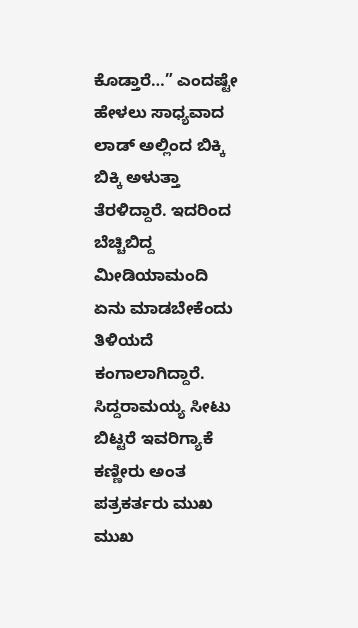ಕೊಡ್ತಾರೆ…” ಎಂದಷ್ಟೇ ಹೇಳಲು ಸಾಧ್ಯವಾದ ಲಾಡ್ ಅಲ್ಲಿಂದ ಬಿಕ್ಕಿ ಬಿಕ್ಕಿ ಅಳುತ್ತಾ ತೆರಳಿದ್ದಾರೆ. ಇದರಿಂದ ಬೆಚ್ಚಿಬಿದ್ದ ಮೀಡಿಯಾಮಂದಿ ಏನು ಮಾಡಬೇಕೆಂದು ತಿಳಿಯದೆ ಕಂಗಾಲಾಗಿದ್ದಾರೆ. ಸಿದ್ದರಾಮಯ್ಯ ಸೀಟು ಬಿಟ್ಟರೆ ಇವರಿಗ್ಯಾಕೆ ಕಣ್ಣೀರು ಅಂತ ಪತ್ರಕರ್ತರು ಮುಖ ಮುಖ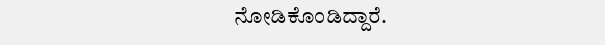ನೋಡಿಕೊಂಡಿದ್ದಾರೆ.